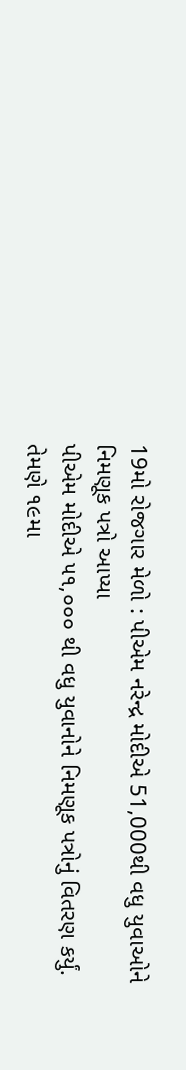19મો રોજગાર મેળો : પીએમ નરેન્દ્ર મોદીએ 51,000થી વધુ યુવાઓને નિમણૂક પત્રો આપ્યા
પીએમ મોદીએ ૫૧,૦૦૦ થી વધુ યુવાનોને નિમણૂક પત્રોનું વિતરણ કર્યું. તેમણે ૧૯મા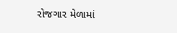રોજગાર મેળામાં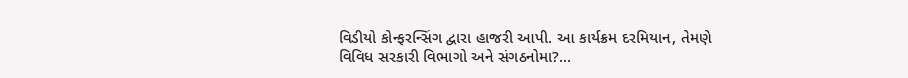વિડીયો કોન્ફરન્સિંગ દ્વારા હાજરી આપી. આ કાર્યક્રમ દરમિયાન, તેમણે વિવિધ સરકારી વિભાગો અને સંગઠનોમા?...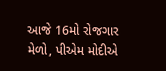આજે 16મો રોજગાર મેળો, પીએમ મોદીએ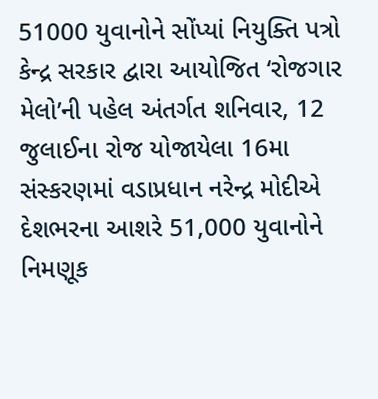51000 યુવાનોને સોંપ્યાં નિયુક્તિ પત્રો
કેન્દ્ર સરકાર દ્વારા આયોજિત ‘રોજગાર મેલો’ની પહેલ અંતર્ગત શનિવાર, 12 જુલાઈના રોજ યોજાયેલા 16મા સંસ્કરણમાં વડાપ્રધાન નરેન્દ્ર મોદીએ દેશભરના આશરે 51,000 યુવાનોને નિમણૂક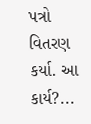પત્રો વિતરણ કર્યા. આ કાર્ય?...